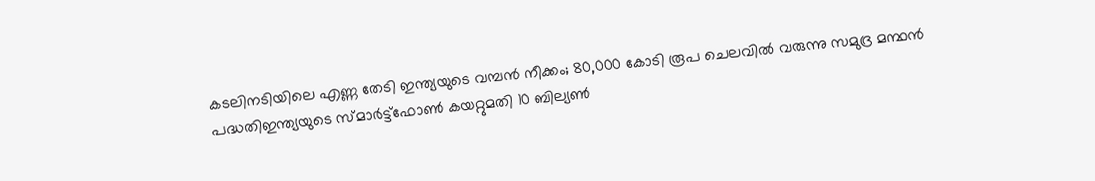കടലിനടിയിലെ എണ്ണ തേടി ഇന്ത്യയുടെ വമ്പൻ നീക്കം; 80,000 കോടി രൂപ ചെലവിൽ വരുന്നു സമുദ്ര മന്ഥൻ പദ്ധതിഇന്ത്യയുടെ സ്മാര്‍ട്ട്ഫോണ്‍ കയറ്റുമതി 10 ബില്യണ്‍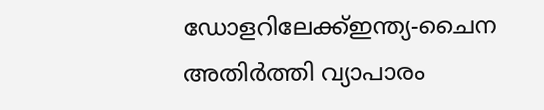ഡോളറിലേക്ക്ഇന്ത്യ-ചൈന അതിര്‍ത്തി വ്യാപാരം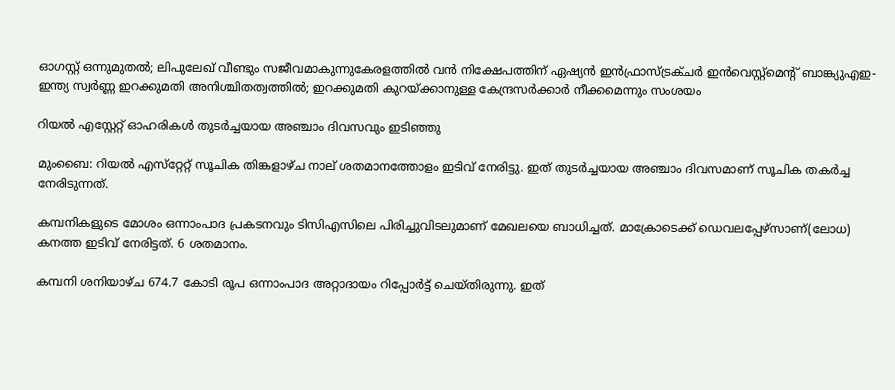ഓഗസ്റ്റ് ഒന്നുമുതല്‍; ലിപുലേഖ് വീണ്ടും സജീവമാകുന്നുകേരളത്തിൽ വന്‍ നിക്ഷേപത്തിന് ഏഷ്യന്‍ ഇന്‍ഫ്രാസ്ട്രക്ചര്‍ ഇന്‍വെസ്റ്റ്മെന്റ് ബാങ്ക്യുഎഇ-ഇന്ത്യ സ്വർണ്ണ ഇറക്കുമതി അനിശ്ചിതത്വത്തിൽ; ഇറക്കുമതി കുറയ്ക്കാനുള്ള കേന്ദ്രസർക്കാർ നീക്കമെന്നും സംശയം

റിയല്‍ എസ്റ്റേറ്റ് ഓഹരികള്‍ തുടര്‍ച്ചയായ അഞ്ചാം ദിവസവും ഇടിഞ്ഞു

മുംബൈ: റിയല്‍ എസ്‌റ്റേറ്റ് സൂചിക തിങ്കളാഴ്ച നാല് ശതമാനത്തോളം ഇടിവ് നേരിട്ടു. ഇത് തുടര്‍ച്ചയായ അഞ്ചാം ദിവസമാണ് സൂചിക തകര്‍ച്ച നേരിടുന്നത്.

കമ്പനികളുടെ മോശം ഒന്നാംപാദ പ്രകടനവും ടിസിഎസിലെ പിരിച്ചുവിടലുമാണ് മേഖലയെ ബാധിച്ചത്. മാക്രോടെക്ക് ഡെവലപ്പേഴ്‌സാണ്(ലോധ) കനത്ത ഇടിവ് നേരിട്ടത്. 6 ശതമാനം.

കമ്പനി ശനിയാഴ്ച 674.7 കോടി രൂപ ഒന്നാംപാദ അറ്റാദായം റിപ്പോര്‍ട്ട് ചെയ്തിരുന്നു. ഇത്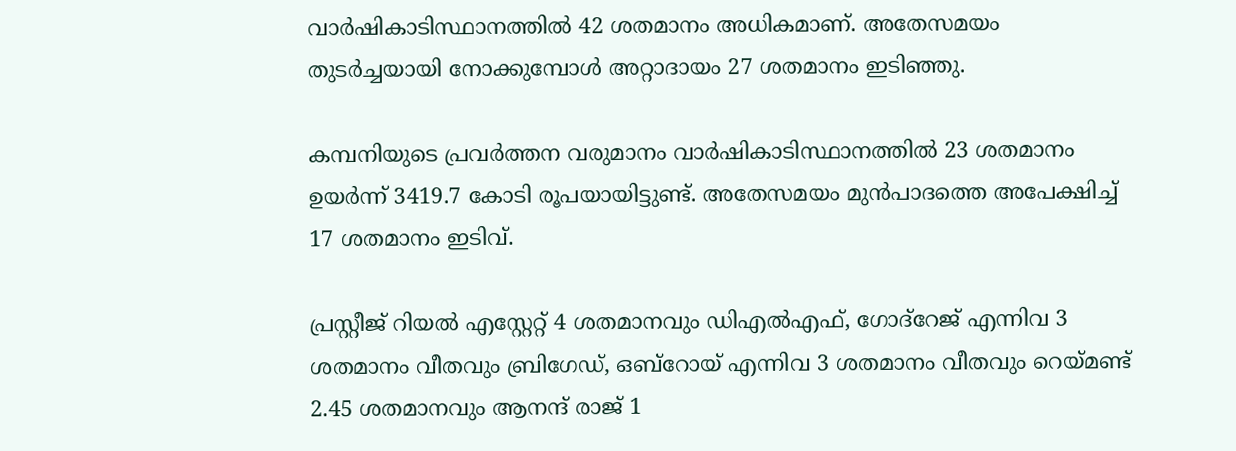വാര്‍ഷികാടിസ്ഥാനത്തില്‍ 42 ശതമാനം അധികമാണ്. അതേസമയം തുടര്‍ച്ചയായി നോക്കുമ്പോള്‍ അറ്റാദായം 27 ശതമാനം ഇടിഞ്ഞു.

കമ്പനിയുടെ പ്രവര്‍ത്തന വരുമാനം വാര്‍ഷികാടിസ്ഥാനത്തില്‍ 23 ശതമാനം ഉയര്‍ന്ന് 3419.7 കോടി രൂപയായിട്ടുണ്ട്. അതേസമയം മുന്‍പാദത്തെ അപേക്ഷിച്ച് 17 ശതമാനം ഇടിവ്.

പ്രസ്റ്റീജ് റിയല്‍ എസ്റ്റേറ്റ് 4 ശതമാനവും ഡിഎല്‍എഫ്, ഗോദ്‌റേജ് എന്നിവ 3 ശതമാനം വീതവും ബ്രിഗേഡ്, ഒബ്‌റോയ് എന്നിവ 3 ശതമാനം വീതവും റെയ്മണ്ട് 2.45 ശതമാനവും ആനന്ദ് രാജ് 1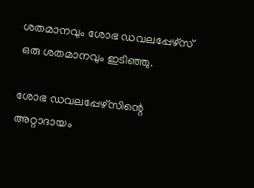ശതമാനവും ശോഭ ഡവലപ്പേഴ്‌സ് ഒരു ശതമാനവും ഇടിഞ്ഞു.

ശോഭ ഡവലപ്പേഴ്‌സിന്റെ അറ്റാദായം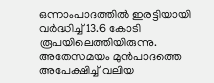ഒന്നാംപാദത്തില്‍ ഇരട്ടിയായി വര്‍ദ്ധിച്ച് 13.6 കോടി രൂപയിലെത്തിയിരുന്നു. അതേസമയം മുന്‍പാദത്തെ അപേക്ഷിച്ച് വലിയ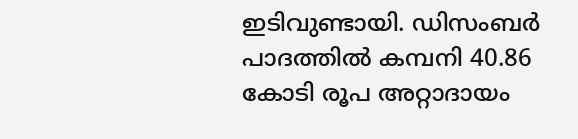ഇടിവുണ്ടായി. ഡിസംബര്‍ പാദത്തില്‍ കമ്പനി 40.86 കോടി രൂപ അറ്റാദായം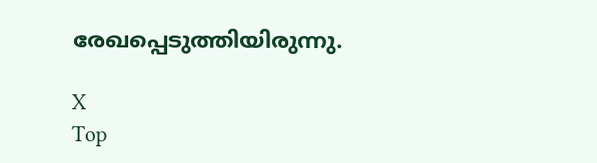രേഖപ്പെടുത്തിയിരുന്നു.

X
Top